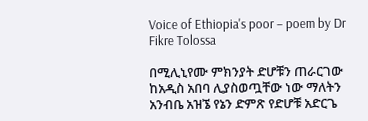Voice of Ethiopia's poor – poem by Dr Fikre Tolossa

በሚሊኒየሙ ምክንያት ድሆቹን ጠራርገው ከአዲስ አበባ ሊያስወጧቸው ነው ማለትን አንብቤ አዝኜ የኔን ድምጽ የድሆቹ አድርጌ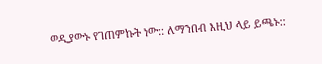ወዲያውኑ የገጠምኩት ነው:: ለማንበብ እዚህ ላይ ይጫኑ::